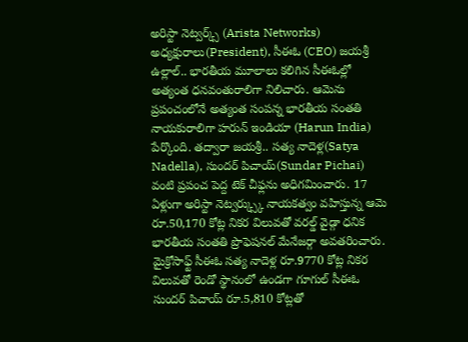అరిస్టా నెట్వర్క్స్ (Arista Networks) అధ్యక్షురాలు(President), సీఈఓ (CEO) జయశ్రీ ఉల్లాల్.. భారతీయ మూలాలు కలిగిన సీఈఓల్లో అత్యంత ధనవంతురాలిగా నిలిచారు. ఆమెను ప్రపంచంలోనే అత్యంత సంపన్న భారతీయ సంతతి నాయకురాలిగా హరున్ ఇండియా (Harun India) పేర్కొంది. తద్వారా జయశ్రీ.. సత్య నాదెళ్ల(Satya Nadella), సుందర్ పిచాయ్(Sundar Pichai) వంటి ప్రపంచ పెద్ద టెక్ చీఫ్లను అధిగమించారు. 17 ఏళ్లుగా అరిస్టా నెట్వర్క్స్కు నాయకత్వం వహిస్తున్న ఆమె రూ.50,170 కోట్ల నికర విలువతో వరల్డ్ వైడ్గా ధనిక భారతీయ సంతతి ప్రొఫెషనల్ మేనేజర్గా అవతరించారు. మైక్రోసాఫ్ట్ సీఈఓ సత్య నాదెళ్ల రూ.9770 కోట్ల నికర విలువతో రెండో స్థానంలో ఉండగా గూగుల్ సీఈఓ సుందర్ పిచాయ్ రూ.5,810 కోట్లతో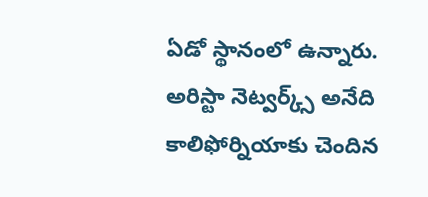ఏడో స్థానంలో ఉన్నారు. అరిస్టా నెట్వర్క్స్ అనేది కాలిఫోర్నియాకు చెందిన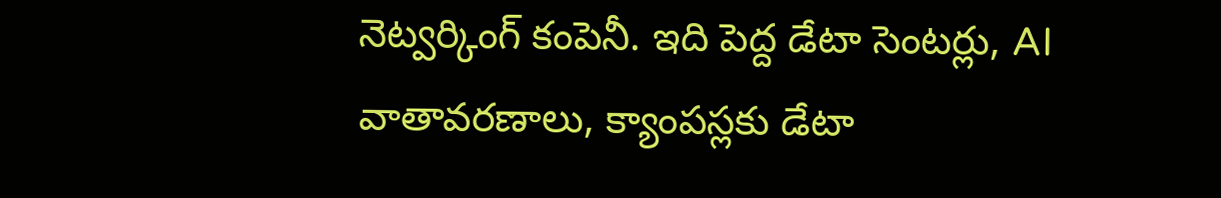నెట్వర్కింగ్ కంపెనీ. ఇది పెద్ద డేటా సెంటర్లు, AI వాతావరణాలు, క్యాంపస్లకు డేటా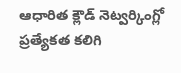ఆధారిత క్లౌడ్ నెట్వర్కింగ్లో ప్రత్యేకత కలిగి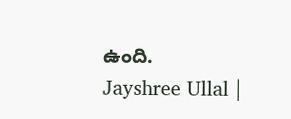ఉంది.
Jayshree Ullal |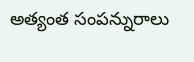అత్యంత సంపన్నురాలు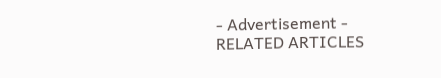- Advertisement -
RELATED ARTICLES